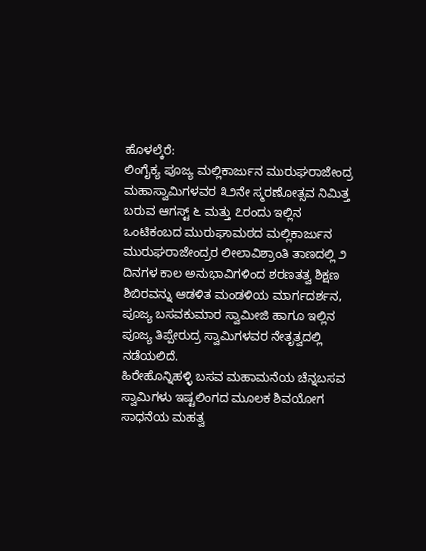ಹೊಳಲ್ಕೆರೆ:
ಲಿಂಗೈಕ್ಯ ಪೂಜ್ಯ ಮಲ್ಲಿಕಾರ್ಜುನ ಮುರುಘರಾಜೇಂದ್ರ ಮಹಾಸ್ವಾಮಿಗಳವರ ೩೨ನೇ ಸ್ಮರಣೋತ್ಸವ ನಿಮಿತ್ತ ಬರುವ ಆಗಸ್ಟ್ ೬ ಮತ್ತು ೭ರಂದು ಇಲ್ಲಿನ ಒಂಟಿಕಂಬದ ಮುರುಘಾಮಠದ ಮಲ್ಲಿಕಾರ್ಜುನ ಮುರುಘರಾಜೇಂದ್ರರ ಲೀಲಾವಿಶ್ರಾಂತಿ ತಾಣದಲ್ಲಿ ೨ ದಿನಗಳ ಕಾಲ ಅನುಭಾವಿಗಳಿಂದ ಶರಣತತ್ವ ಶಿಕ್ಷಣ ಶಿಬಿರವನ್ನು ಆಡಳಿತ ಮಂಡಳಿಯ ಮಾರ್ಗದರ್ಶನ, ಪೂಜ್ಯ ಬಸವಕುಮಾರ ಸ್ವಾಮೀಜಿ ಹಾಗೂ ಇಲ್ಲಿನ ಪೂಜ್ಯ ತಿಪ್ಪೇರುದ್ರ ಸ್ವಾಮಿಗಳವರ ನೇತೃತ್ವದಲ್ಲಿ ನಡೆಯಲಿದೆ.
ಹಿರೇಹೊನ್ನಿಹಳ್ಳಿ ಬಸವ ಮಹಾಮನೆಯ ಚೆನ್ನಬಸವ ಸ್ವಾಮಿಗಳು ಇಷ್ಟಲಿಂಗದ ಮೂಲಕ ಶಿವಯೋಗ ಸಾಧನೆಯ ಮಹತ್ವ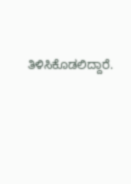ತಿಳಿಸಿಕೊಡಲಿದ್ದಾರೆ.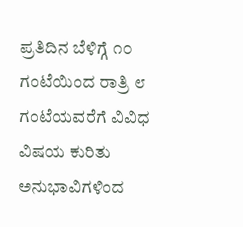ಪ್ರತಿದಿನ ಬೆಳಿಗ್ಗೆ ೧೦ ಗಂಟೆಯಿಂದ ರಾತ್ರಿ ೮ ಗಂಟೆಯವರೆಗೆ ವಿವಿಧ ವಿಷಯ ಕುರಿತು ಅನುಭಾವಿಗಳಿಂದ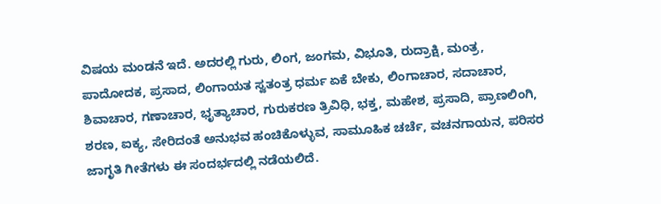ವಿಷಯ ಮಂಡನೆ ಇದೆ. ಅದರಲ್ಲಿ ಗುರು, ಲಿಂಗ, ಜಂಗಮ, ವಿಭೂತಿ, ರುದ್ರಾಕ್ಷಿ, ಮಂತ್ರ, ಪಾದೋದಕ, ಪ್ರಸಾದ, ಲಿಂಗಾಯತ ಸ್ವತಂತ್ರ ಧರ್ಮ ಏಕೆ ಬೇಕು, ಲಿಂಗಾಚಾರ, ಸದಾಚಾರ, ಶಿವಾಚಾರ, ಗಣಾಚಾರ, ಭೃತ್ಯಾಚಾರ, ಗುರುಕರಣ ತ್ರಿವಿಧಿ, ಭಕ್ತ, ಮಹೇಶ, ಪ್ರಸಾದಿ, ಪ್ರಾಣಲಿಂಗಿ, ಶರಣ, ಐಕ್ಯ, ಸೇರಿದಂತೆ ಅನುಭವ ಹಂಚಿಕೊಳ್ಳುವ, ಸಾಮೂಹಿಕ ಚರ್ಚೆ, ವಚನಗಾಯನ, ಪರಿಸರ ಜಾಗೃತಿ ಗೀತೆಗಳು ಈ ಸಂದರ್ಭದಲ್ಲಿ ನಡೆಯಲಿದೆ.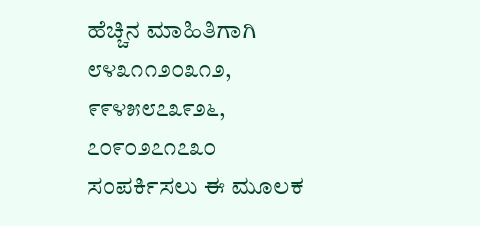ಹೆಚ್ಚಿನ ಮಾಹಿತಿಗಾಗಿ ೮೪೩೧೧೨೦೩೧೨, ೯೯೪೫೮೭೩೯೨೬, ೭೦೯೦೨೭೧೭೩೦ ಸಂಪರ್ಕಿಸಲು ಈ ಮೂಲಕ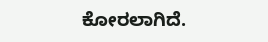ಕೋರಲಾಗಿದೆ.